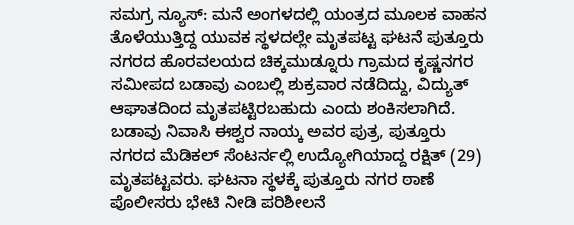ಸಮಗ್ರ ನ್ಯೂಸ್: ಮನೆ ಅಂಗಳದಲ್ಲಿ ಯಂತ್ರದ ಮೂಲಕ ವಾಹನ ತೊಳೆಯುತ್ತಿದ್ದ ಯುವಕ ಸ್ಥಳದಲ್ಲೇ ಮೃತಪಟ್ಟ ಘಟನೆ ಪುತ್ತೂರು ನಗರದ ಹೊರವಲಯದ ಚಿಕ್ಕಮುಡ್ನೂರು ಗ್ರಾಮದ ಕೃಷ್ಣನಗರ ಸಮೀಪದ ಬಡಾವು ಎಂಬಲ್ಲಿ ಶುಕ್ರವಾರ ನಡೆದಿದ್ದು, ವಿದ್ಯುತ್ ಆಘಾತದಿಂದ ಮೃತಪಟ್ಟಿರಬಹುದು ಎಂದು ಶಂಕಿಸಲಾಗಿದೆ.
ಬಡಾವು ನಿವಾಸಿ ಈಶ್ವರ ನಾಯ್ಕ ಅವರ ಪುತ್ರ, ಪುತ್ತೂರು ನಗರದ ಮೆಡಿಕಲ್ ಸೆಂಟರ್ನಲ್ಲಿ ಉದ್ಯೋಗಿಯಾದ್ದ ರಕ್ಷಿತ್ (29) ಮೃತಪಟ್ಟವರು. ಘಟನಾ ಸ್ಥಳಕ್ಕೆ ಪುತ್ತೂರು ನಗರ ಠಾಣೆ ಪೊಲೀಸರು ಭೇಟಿ ನೀಡಿ ಪರಿಶೀಲನೆ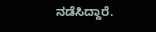ನಡೆಸಿದ್ದಾರೆ.